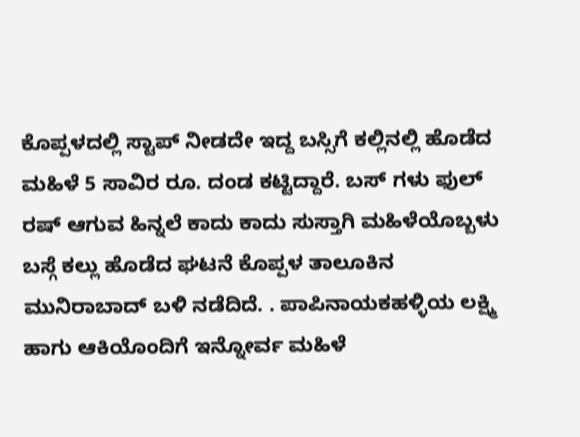ಕೊಪ್ಪಳದಲ್ಲಿ ಸ್ಟಾಪ್ ನೀಡದೇ ಇದ್ದ ಬಸ್ಸಿಗೆ ಕಲ್ಲಿನಲ್ಲಿ ಹೊಡೆದ ಮಹಿಳೆ 5 ಸಾವಿರ ರೂ. ದಂಡ ಕಟ್ಟಿದ್ದಾರೆ. ಬಸ್ ಗಳು ಫುಲ್ ರಷ್ ಆಗುವ ಹಿನ್ನಲೆ ಕಾದು ಕಾದು ಸುಸ್ತಾಗಿ ಮಹಿಳೆಯೊಬ್ಬಳು ಬಸ್ಗೆ ಕಲ್ಲು ಹೊಡೆದ ಘಟನೆ ಕೊಪ್ಪಳ ತಾಲೂಕಿನ ಮುನಿರಾಬಾದ್ ಬಳಿ ನಡೆದಿದೆ. . ಪಾಪಿನಾಯಕಹಳ್ಳಿಯ ಲಕ್ಷ್ಮಿ ಹಾಗು ಆಕಿಯೊಂದಿಗೆ ಇನ್ನೋರ್ವ ಮಹಿಳೆ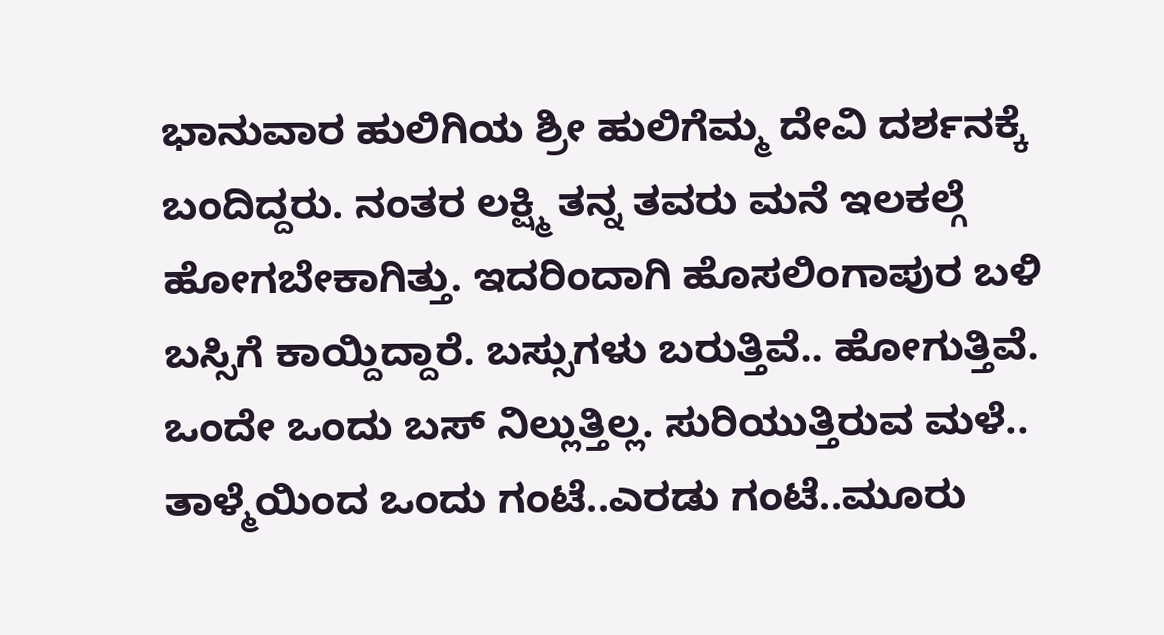ಭಾನುವಾರ ಹುಲಿಗಿಯ ಶ್ರೀ ಹುಲಿಗೆಮ್ಮ ದೇವಿ ದರ್ಶನಕ್ಕೆ ಬಂದಿದ್ದರು. ನಂತರ ಲಕ್ಷ್ಮಿ ತನ್ನ ತವರು ಮನೆ ಇಲಕಲ್ಗೆ ಹೋಗಬೇಕಾಗಿತ್ತು. ಇದರಿಂದಾಗಿ ಹೊಸಲಿಂಗಾಪುರ ಬಳಿ ಬಸ್ಸಿಗೆ ಕಾಯ್ದಿದ್ದಾರೆ. ಬಸ್ಸುಗಳು ಬರುತ್ತಿವೆ.. ಹೋಗುತ್ತಿವೆ. ಒಂದೇ ಒಂದು ಬಸ್ ನಿಲ್ಲುತ್ತಿಲ್ಲ. ಸುರಿಯುತ್ತಿರುವ ಮಳೆ.. ತಾಳ್ಮೆಯಿಂದ ಒಂದು ಗಂಟೆ..ಎರಡು ಗಂಟೆ..ಮೂರು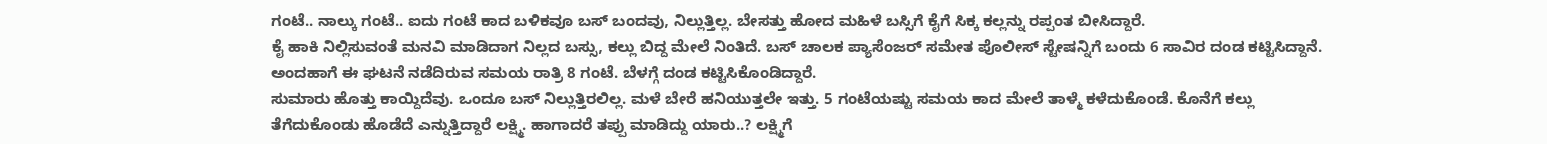ಗಂಟೆ.. ನಾಲ್ಕು ಗಂಟೆ.. ಐದು ಗಂಟೆ ಕಾದ ಬಳಿಕವೂ ಬಸ್ ಬಂದವು, ನಿಲ್ಲುತ್ತಿಲ್ಲ. ಬೇಸತ್ತು ಹೋದ ಮಹಿಳೆ ಬಸ್ಸಿಗೆ ಕೈಗೆ ಸಿಕ್ಕ ಕಲ್ಲನ್ನು ರಪ್ಪಂತ ಬೀಸಿದ್ದಾರೆ.
ಕೈ ಹಾಕಿ ನಿಲ್ಲಿಸುವಂತೆ ಮನವಿ ಮಾಡಿದಾಗ ನಿಲ್ಲದ ಬಸ್ಸು, ಕಲ್ಲು ಬಿದ್ದ ಮೇಲೆ ನಿಂತಿದೆ. ಬಸ್ ಚಾಲಕ ಪ್ಯಾಸೆಂಜರ್ ಸಮೇತ ಪೊಲೀಸ್ ಸ್ಟೇಷನ್ನಿಗೆ ಬಂದು 6 ಸಾವಿರ ದಂಡ ಕಟ್ಟಿಸಿದ್ದಾನೆ. ಅಂದಹಾಗೆ ಈ ಘಟನೆ ನಡೆದಿರುವ ಸಮಯ ರಾತ್ರಿ 8 ಗಂಟೆ. ಬೆಳಗ್ಗೆ ದಂಡ ಕಟ್ಟಿಸಿಕೊಂಡಿದ್ದಾರೆ.
ಸುಮಾರು ಹೊತ್ತು ಕಾಯ್ದಿದೆವು. ಒಂದೂ ಬಸ್ ನಿಲ್ಲುತ್ತಿರಲಿಲ್ಲ. ಮಳೆ ಬೇರೆ ಹನಿಯುತ್ತಲೇ ಇತ್ತು. 5 ಗಂಟೆಯಷ್ಟು ಸಮಯ ಕಾದ ಮೇಲೆ ತಾಳ್ಮೆ ಕಳೆದುಕೊಂಡೆ. ಕೊನೆಗೆ ಕಲ್ಲು ತೆಗೆದುಕೊಂಡು ಹೊಡೆದೆ ಎನ್ನುತ್ತಿದ್ದಾರೆ ಲಕ್ಷ್ಮಿ. ಹಾಗಾದರೆ ತಪ್ಪು ಮಾಡಿದ್ದು ಯಾರು..? ಲಕ್ಷ್ಮಿಗೆ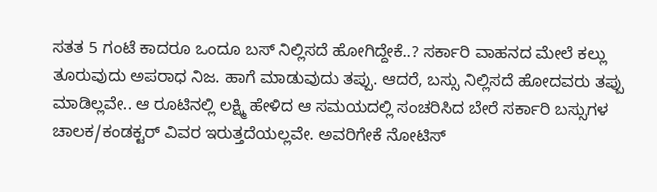ಸತತ 5 ಗಂಟೆ ಕಾದರೂ ಒಂದೂ ಬಸ್ ನಿಲ್ಲಿಸದೆ ಹೋಗಿದ್ದೇಕೆ..? ಸರ್ಕಾರಿ ವಾಹನದ ಮೇಲೆ ಕಲ್ಲು ತೂರುವುದು ಅಪರಾಧ ನಿಜ. ಹಾಗೆ ಮಾಡುವುದು ತಪ್ಪು. ಆದರೆ, ಬಸ್ಸು ನಿಲ್ಲಿಸದೆ ಹೋದವರು ತಪ್ಪು ಮಾಡಿಲ್ಲವೇ.. ಆ ರೂಟಿನಲ್ಲಿ ಲಕ್ಷ್ಮಿ ಹೇಳಿದ ಆ ಸಮಯದಲ್ಲಿ ಸಂಚರಿಸಿದ ಬೇರೆ ಸರ್ಕಾರಿ ಬಸ್ಸುಗಳ ಚಾಲಕ/ಕಂಡಕ್ಟರ್ ವಿವರ ಇರುತ್ತದೆಯಲ್ಲವೇ. ಅವರಿಗೇಕೆ ನೋಟಿಸ್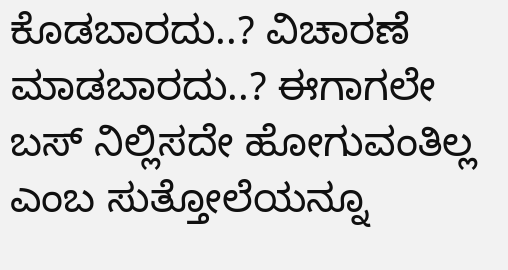ಕೊಡಬಾರದು..? ವಿಚಾರಣೆ ಮಾಡಬಾರದು..? ಈಗಾಗಲೇ ಬಸ್ ನಿಲ್ಲಿಸದೇ ಹೋಗುವಂತಿಲ್ಲ ಎಂಬ ಸುತ್ತೋಲೆಯನ್ನೂ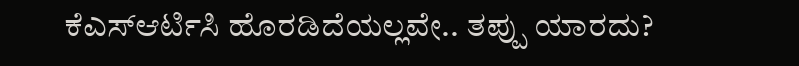ಕೆಎಸ್ಆರ್ಟಿಸಿ ಹೊರಡಿದೆಯಲ್ಲವೇ.. ತಪ್ಪು ಯಾರದು?